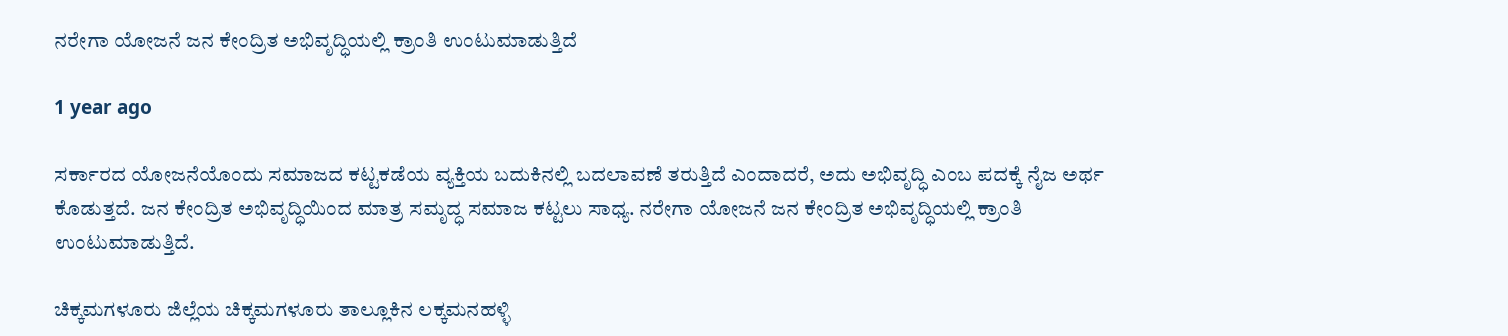ನರೇಗಾ ಯೋಜನೆ ಜನ ಕೇಂದ್ರಿತ ಅಭಿವೃದ್ಧಿಯಲ್ಲಿ ಕ್ರಾಂತಿ ಉಂಟುಮಾಡುತ್ತಿದೆ

1 year ago

ಸರ್ಕಾರದ ಯೋಜನೆಯೊಂದು ಸಮಾಜದ ಕಟ್ಟಕಡೆಯ ವ್ಯಕ್ತಿಯ ಬದುಕಿನಲ್ಲಿ ಬದಲಾವಣೆ ತರುತ್ತಿದೆ ಎಂದಾದರೆ, ಅದು ಅಭಿವೃದ್ಧಿ ಎಂಬ ಪದಕ್ಕೆ ನೈಜ ಅರ್ಥ ಕೊಡುತ್ತದೆ. ಜನ ಕೇಂದ್ರಿತ ಅಭಿವೃದ್ಧಿಯಿಂದ ಮಾತ್ರ ಸಮೃದ್ಧ ಸಮಾಜ ಕಟ್ಟಲು ಸಾಧ್ಯ. ನರೇಗಾ ಯೋಜನೆ ಜನ ಕೇಂದ್ರಿತ ಅಭಿವೃದ್ಧಿಯಲ್ಲಿ ಕ್ರಾಂತಿ ಉಂಟುಮಾಡುತ್ತಿದೆ.

ಚಿಕ್ಕಮಗಳೂರು ಜಿಲ್ಲೆಯ ಚಿಕ್ಕಮಗಳೂರು ತಾಲ್ಲೂಕಿನ ಲಕ್ಕಮನಹಳ್ಳಿ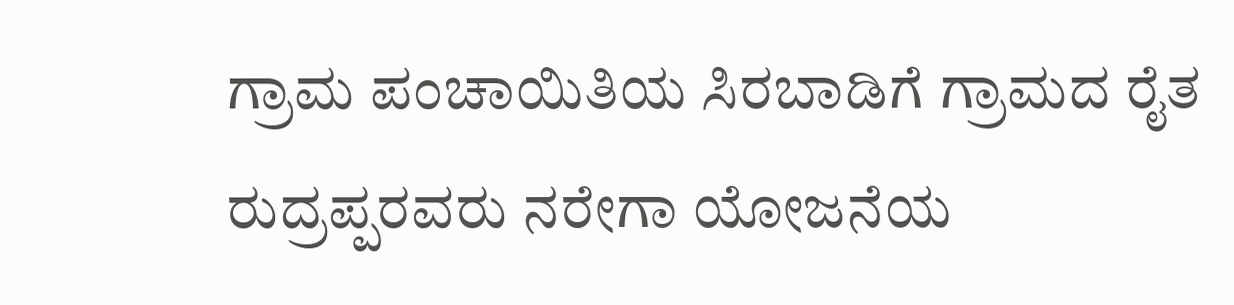ಗ್ರಾಮ ಪಂಚಾಯಿತಿಯ ಸಿರಬಾಡಿಗೆ ಗ್ರಾಮದ ರೈತ ರುದ್ರಪ್ಪರವರು ನರೇಗಾ ಯೋಜನೆಯ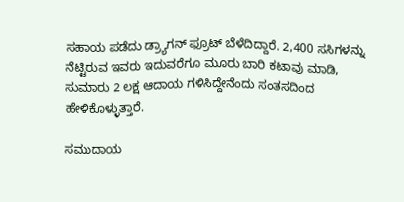ಸಹಾಯ ಪಡೆದು ಡ್ರ್ಯಾಗನ್‌ ಫ್ರೂಟ್‌ ಬೆಳೆದಿದ್ದಾರೆ. 2,400 ಸಸಿಗಳನ್ನು ನೆಟ್ಟಿರುವ ಇವರು ಇದುವರೆಗೂ ಮೂರು ಬಾರಿ ಕಟಾವು ಮಾಡಿ, ಸುಮಾರು 2 ಲಕ್ಷ ಆದಾಯ ಗಳಿಸಿದ್ದೇನೆಂದು ಸಂತಸದಿಂದ ಹೇಳಿಕೊಳ್ಳುತ್ತಾರೆ.

ಸಮುದಾಯ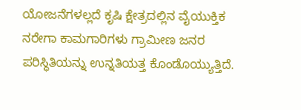ಯೋಜನೆಗಳಲ್ಲದೆ ಕೃಷಿ ಕ್ಷೇತ್ರದಲ್ಲಿನ ವೈಯುಕ್ತಿಕ ನರೇಗಾ ಕಾಮಗಾರಿಗಳು ಗ್ರಾಮೀಣ ಜನರ ಪರಿಸ್ಥಿತಿಯನ್ನು ಉನ್ನತಿಯತ್ತ ಕೊಂಡೊಯ್ಯುತ್ತಿದೆ.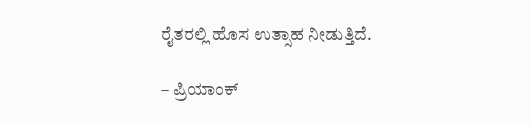ರೈತರಲ್ಲಿ ಹೊಸ ಉತ್ಸಾಹ ನೀಡುತ್ತಿದೆ.

– ಪ್ರಿಯಾಂಕ್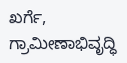ಖರ್ಗೆ, ಗ್ರಾಮೀಣಾಭಿವೃದ್ಧಿ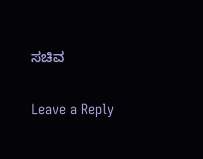ಸಚಿವ

Leave a Reply